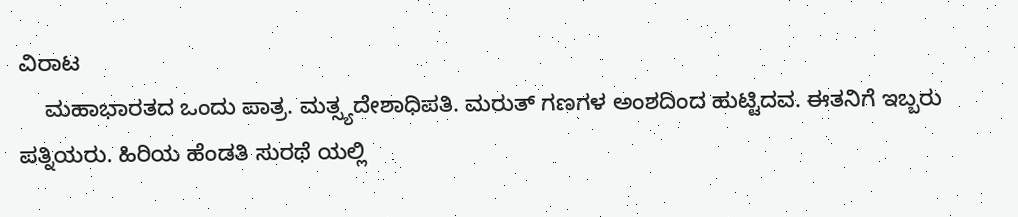ವಿರಾಟ
    ಮಹಾಭಾರತದ ಒಂದು ಪಾತ್ರ. ಮತ್ಸ್ಯದೇಶಾಧಿಪತಿ. ಮರುತ್ ಗಣಗಳ ಅಂಶದಿಂದ ಹುಟ್ಟಿದವ. ಈತನಿಗೆ ಇಬ್ಬರು ಪತ್ನಿಯರು. ಹಿರಿಯ ಹೆಂಡತಿ ಸುರಥೆ ಯಲ್ಲಿ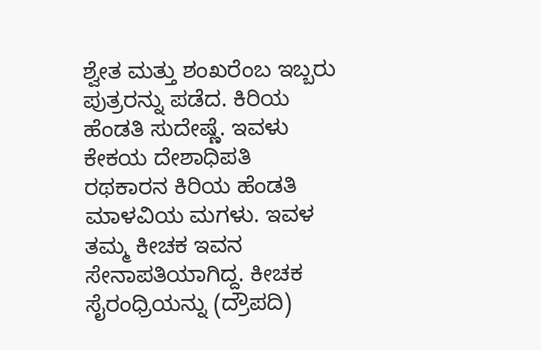ಶ್ವೇತ ಮತ್ತು ಶಂಖರೆಂಬ ಇಬ್ಬರು ಪುತ್ರರನ್ನು ಪಡೆದ. ಕಿರಿಯ ಹೆಂಡತಿ ಸುದೇಷ್ಣೆ. ಇವಳು ಕೇಕಯ ದೇಶಾಧಿಪತಿ ರಥಕಾರನ ಕಿರಿಯ ಹೆಂಡತಿ ಮಾಳವಿಯ ಮಗಳು. ಇವಳ ತಮ್ಮ ಕೀಚಕ ಇವನ ಸೇನಾಪತಿಯಾಗಿದ್ದ. ಕೀಚಕ ಸೈರಂಧ್ರಿಯನ್ನು (ದ್ರೌಪದಿ)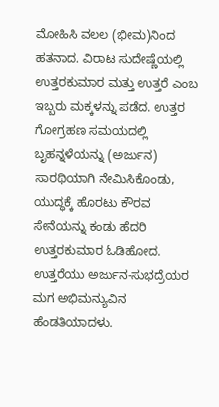ಮೋಹಿಸಿ ವಲಲ (ಭೀಮ)ನಿಂದ ಹತನಾದ. ವಿರಾಟ ಸುದೇಷ್ಣೆಯಲ್ಲಿ ಉತ್ತರಕುಮಾರ ಮತ್ತು ಉತ್ತರೆ ಎಂಬ ಇಬ್ಬರು ಮಕ್ಕಳನ್ನು ಪಡೆದ. ಉತ್ತರ ಗೋಗ್ರಹಣ ಸಮಯದಲ್ಲಿ ಬೃಹನ್ನಳೆಯನ್ನು (ಅರ್ಜುನ) ಸಾರಥಿಯಾಗಿ ನೇಮಿಸಿಕೊಂಡು, ಯುದ್ಧಕ್ಕೆ ಹೊರಟು ಕೌರವ ಸೇನೆಯನ್ನು ಕಂಡು ಹೆದರಿ ಉತ್ತರಕುಮಾರ ಓಡಿಹೋದ. ಉತ್ತರೆಯು ಅರ್ಜುನ-ಸುಭದ್ರೆಯರ ಮಗ ಅಭಿಮನ್ಯುವಿನ ಹೆಂಡತಿಯಾದಳು.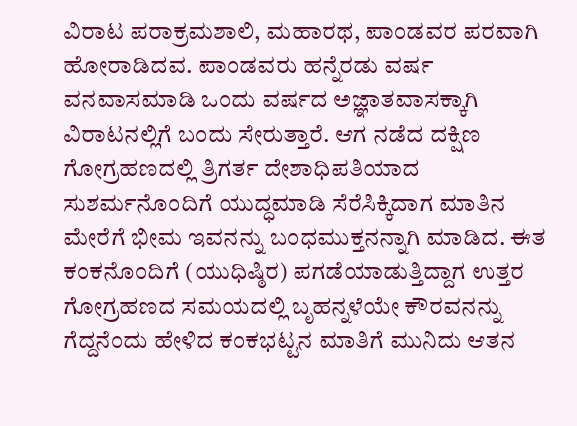ವಿರಾಟ ಪರಾಕ್ರಮಶಾಲಿ, ಮಹಾರಥ, ಪಾಂಡವರ ಪರವಾಗಿ ಹೋರಾಡಿದವ. ಪಾಂಡವರು ಹನ್ನೆರಡು ವರ್ಷ ವನವಾಸಮಾಡಿ ಒಂದು ವರ್ಷದ ಅಜ್ಞಾತವಾಸಕ್ಕಾಗಿ ವಿರಾಟನಲ್ಲಿಗೆ ಬಂದು ಸೇರುತ್ತಾರೆ. ಆಗ ನಡೆದ ದಕ್ಷಿಣ ಗೋಗ್ರಹಣದಲ್ಲಿ ತ್ರಿಗರ್ತ ದೇಶಾಧಿಪತಿಯಾದ ಸುಶರ್ಮನೊಂದಿಗೆ ಯುದ್ಧಮಾಡಿ ಸೆರೆಸಿಕ್ಕಿದಾಗ ಮಾತಿನ ಮೇರೆಗೆ ಭೀಮ ಇವನನ್ನು ಬಂಧಮುಕ್ತನನ್ನಾಗಿ ಮಾಡಿದ. ಈತ ಕಂಕನೊಂದಿಗೆ (ಯುಧಿಷ್ಠಿರ) ಪಗಡೆಯಾಡುತ್ತಿದ್ದಾಗ ಉತ್ತರ ಗೋಗ್ರಹಣದ ಸಮಯದಲ್ಲಿ ಬೃಹನ್ನಳೆಯೇ ಕೌರವನನ್ನು ಗೆದ್ದನೆಂದು ಹೇಳಿದ ಕಂಕಭಟ್ಟನ ಮಾತಿಗೆ ಮುನಿದು ಆತನ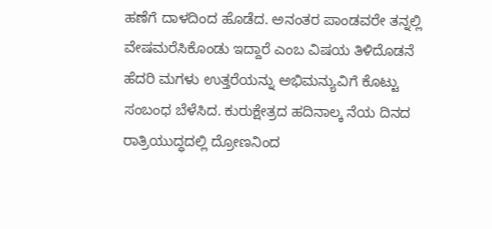ಹಣೆಗೆ ದಾಳದಿಂದ ಹೊಡೆದ. ಅನಂತರ ಪಾಂಡವರೇ ತನ್ನಲ್ಲಿ ವೇಷಮರೆಸಿಕೊಂಡು ಇದ್ದಾರೆ ಎಂಬ ವಿಷಯ ತಿಳಿದೊಡನೆ ಹೆದರಿ ಮಗಳು ಉತ್ತರೆಯನ್ನು ಅಭಿಮನ್ಯುವಿಗೆ ಕೊಟ್ಟು ಸಂಬಂಧ ಬೆಳೆಸಿದ. ಕುರುಕ್ಷೇತ್ರದ ಹದಿನಾಲ್ಕ ನೆಯ ದಿನದ ರಾತ್ರಿಯುದ್ಧದಲ್ಲಿ ದ್ರೋಣನಿಂದ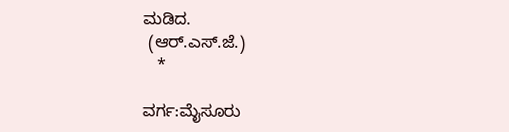ಮಡಿದ.
 (ಆರ್.ಎಸ್.ಜೆ.)
   *

ವರ್ಗ:ಮೈಸೂರು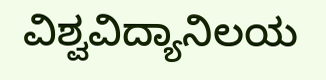ವಿಶ್ವವಿದ್ಯಾನಿಲಯ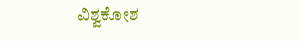ವಿಶ್ವಕೋಶ